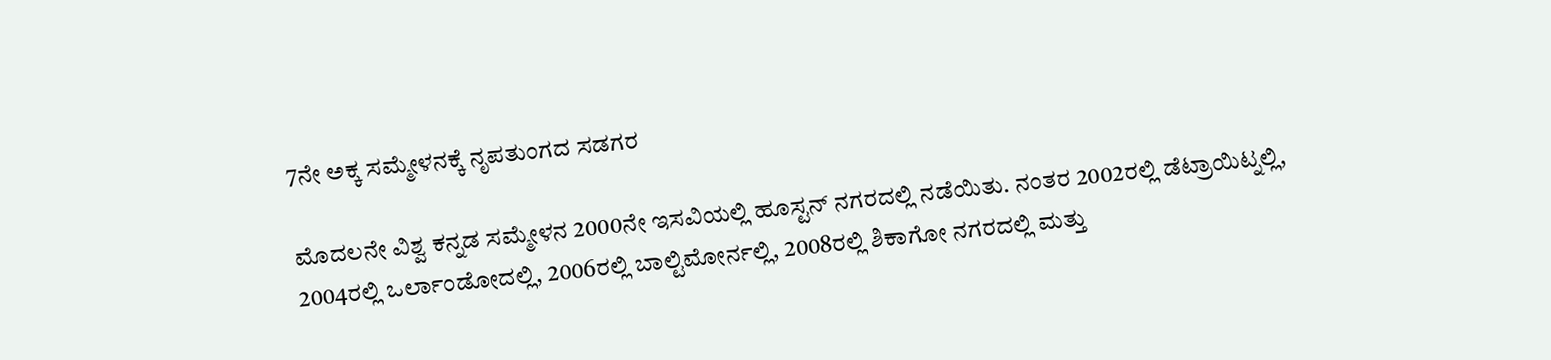7ನೇ ಅಕ್ಕ ಸಮ್ಮೇಳನಕ್ಕೆ ನೃಪತುಂಗದ ಸಡಗರ

ಮೊದಲನೇ ವಿಶ್ವ ಕನ್ನಡ ಸಮ್ಮೇಳನ 2000ನೇ ಇಸವಿಯಲ್ಲಿ ಹೂಸ್ಟನ್ ನಗರದಲ್ಲಿ ನಡೆಯಿತು. ನಂತರ 2002ರಲ್ಲಿ ಡೆಟ್ರಾಯಿಟ್ನಲ್ಲಿ, 2004ರಲ್ಲಿ ಒರ್ಲಾಂಡೋದಲ್ಲಿ, 2006ರಲ್ಲಿ ಬಾಲ್ಟಿಮೋರ್ನಲ್ಲಿ, 2008ರಲ್ಲಿ ಶಿಕಾಗೋ ನಗರದಲ್ಲಿ ಮತ್ತು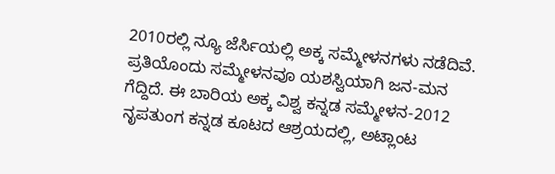2010ರಲ್ಲಿ ನ್ಯೂ ಜೆರ್ಸಿಯಲ್ಲಿ ಅಕ್ಕ ಸಮ್ಮೇಳನಗಳು ನಡೆದಿವೆ. ಪ್ರತಿಯೊಂದು ಸಮ್ಮೇಳನವೂ ಯಶಸ್ವಿಯಾಗಿ ಜನ-ಮನ ಗೆದ್ದಿದೆ. ಈ ಬಾರಿಯ ಅಕ್ಕ ವಿಶ್ವ ಕನ್ನಡ ಸಮ್ಮೇಳನ-2012 ನೃಪತುಂಗ ಕನ್ನಡ ಕೂಟದ ಆಶ್ರಯದಲ್ಲಿ, ಅಟ್ಲಾಂಟ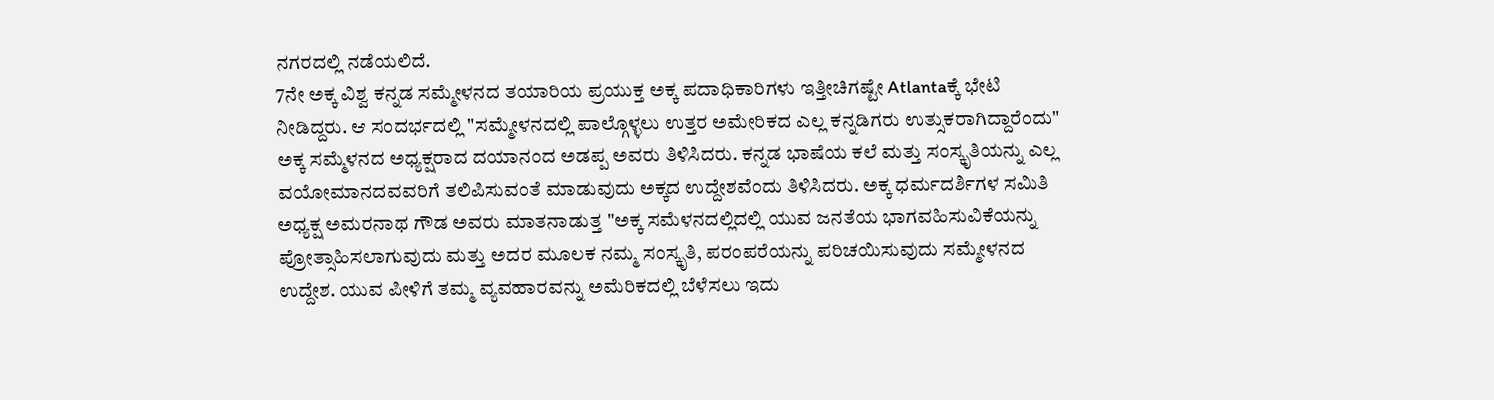ನಗರದಲ್ಲಿ ನಡೆಯಲಿದೆ.
7ನೇ ಅಕ್ಕ ವಿಶ್ವ ಕನ್ನಡ ಸಮ್ಮೇಳನದ ತಯಾರಿಯ ಪ್ರಯುಕ್ತ ಅಕ್ಕ ಪದಾಧಿಕಾರಿಗಳು ಇತ್ತೀಚಿಗಷ್ಟೇ Atlantaಕ್ಕೆ ಭೇಟಿ ನೀಡಿದ್ದರು. ಆ ಸಂದರ್ಭದಲ್ಲಿ "ಸಮ್ಮೇಳನದಲ್ಲಿ ಪಾಲ್ಗೊಳ್ಳಲು ಉತ್ತರ ಅಮೇರಿಕದ ಎಲ್ಲ ಕನ್ನಡಿಗರು ಉತ್ಸುಕರಾಗಿದ್ದಾರೆಂದು" ಅಕ್ಕ ಸಮ್ಮೆಳನದ ಅಧ್ಯಕ್ಷರಾದ ದಯಾನಂದ ಅಡಪ್ಪ ಅವರು ತಿಳಿಸಿದರು. ಕನ್ನಡ ಭಾಷೆಯ ಕಲೆ ಮತ್ತು ಸಂಸ್ಕೃತಿಯನ್ನು ಎಲ್ಲ ವಯೋಮಾನದವವರಿಗೆ ತಲಿಪಿಸುವಂತೆ ಮಾಡುವುದು ಅಕ್ಕದ ಉದ್ದೇಶವೆಂದು ತಿಳಿಸಿದರು. ಅಕ್ಕ ಧರ್ಮದರ್ಶಿಗಳ ಸಮಿತಿ ಅಧ್ಯಕ್ಷ ಅಮರನಾಥ ಗೌಡ ಅವರು ಮಾತನಾಡುತ್ತ "ಅಕ್ಕ ಸಮೆಳನದಲ್ಲಿದಲ್ಲಿ ಯುವ ಜನತೆಯ ಭಾಗವಹಿಸುವಿಕೆಯನ್ನು ಪ್ರೋತ್ಸಾಹಿಸಲಾಗುವುದು ಮತ್ತು ಅದರ ಮೂಲಕ ನಮ್ಮ ಸಂಸ್ಕೃತಿ, ಪರಂಪರೆಯನ್ನು ಪರಿಚಯಿಸುವುದು ಸಮ್ಮೇಳನದ ಉದ್ದೇಶ. ಯುವ ಪೀಳಿಗೆ ತಮ್ಮ ವ್ಯವಹಾರವನ್ನು ಅಮೆರಿಕದಲ್ಲಿ ಬೆಳೆಸಲು ಇದು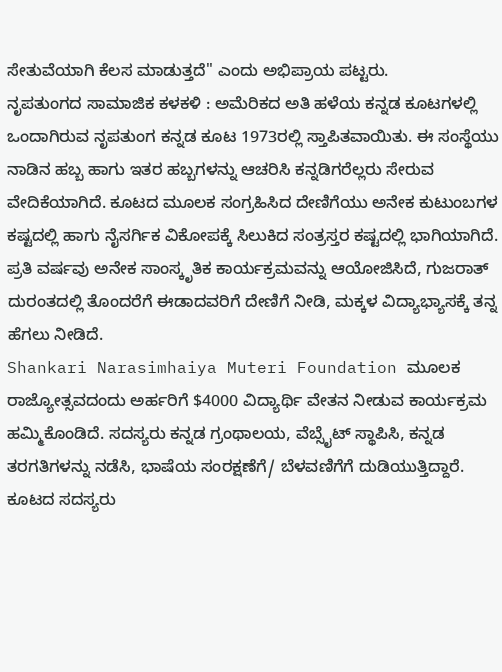ಸೇತುವೆಯಾಗಿ ಕೆಲಸ ಮಾಡುತ್ತದೆ" ಎಂದು ಅಭಿಪ್ರಾಯ ಪಟ್ಟರು.
ನೃಪತುಂಗದ ಸಾಮಾಜಿಕ ಕಳಕಳಿ : ಅಮೆರಿಕದ ಅತಿ ಹಳೆಯ ಕನ್ನಡ ಕೂಟಗಳಲ್ಲಿ ಒಂದಾಗಿರುವ ನೃಪತುಂಗ ಕನ್ನಡ ಕೂಟ 1973ರಲ್ಲಿ ಸ್ತಾಪಿತವಾಯಿತು. ಈ ಸಂಸ್ಥೆಯು ನಾಡಿನ ಹಬ್ಬ ಹಾಗು ಇತರ ಹಬ್ಬಗಳನ್ನು ಆಚರಿಸಿ ಕನ್ನಡಿಗರೆಲ್ಲರು ಸೇರುವ ವೇದಿಕೆಯಾಗಿದೆ. ಕೂಟದ ಮೂಲಕ ಸಂಗ್ರಹಿಸಿದ ದೇಣಿಗೆಯು ಅನೇಕ ಕುಟುಂಬಗಳ ಕಷ್ಟದಲ್ಲಿ ಹಾಗು ನೈಸರ್ಗಿಕ ವಿಕೋಪಕ್ಕೆ ಸಿಲುಕಿದ ಸಂತ್ರಸ್ತರ ಕಷ್ಟದಲ್ಲಿ ಭಾಗಿಯಾಗಿದೆ. ಪ್ರತಿ ವರ್ಷವು ಅನೇಕ ಸಾಂಸ್ಕೃತಿಕ ಕಾರ್ಯಕ್ರಮವನ್ನು ಆಯೋಜಿಸಿದೆ, ಗುಜರಾತ್ ದುರಂತದಲ್ಲಿ ತೊಂದರೆಗೆ ಈಡಾದವರಿಗೆ ದೇಣಿಗೆ ನೀಡಿ, ಮಕ್ಕಳ ವಿದ್ಯಾಭ್ಯಾಸಕ್ಕೆ ತನ್ನ ಹೆಗಲು ನೀಡಿದೆ.
Shankari Narasimhaiya Muteri Foundation ಮೂಲಕ ರಾಜ್ಯೋತ್ಸವದಂದು ಅರ್ಹರಿಗೆ $4000 ವಿದ್ಯಾರ್ಥಿ ವೇತನ ನೀಡುವ ಕಾರ್ಯಕ್ರಮ ಹಮ್ಮಿಕೊಂಡಿದೆ. ಸದಸ್ಯರು ಕನ್ನಡ ಗ್ರಂಥಾಲಯ, ವೆಬ್ಸೈಟ್ ಸ್ಥಾಪಿಸಿ, ಕನ್ನಡ ತರಗತಿಗಳನ್ನು ನಡೆಸಿ, ಭಾಷೆಯ ಸಂರಕ್ಷಣೆಗೆ/ ಬೆಳವಣಿಗೆಗೆ ದುಡಿಯುತ್ತಿದ್ದಾರೆ. ಕೂಟದ ಸದಸ್ಯರು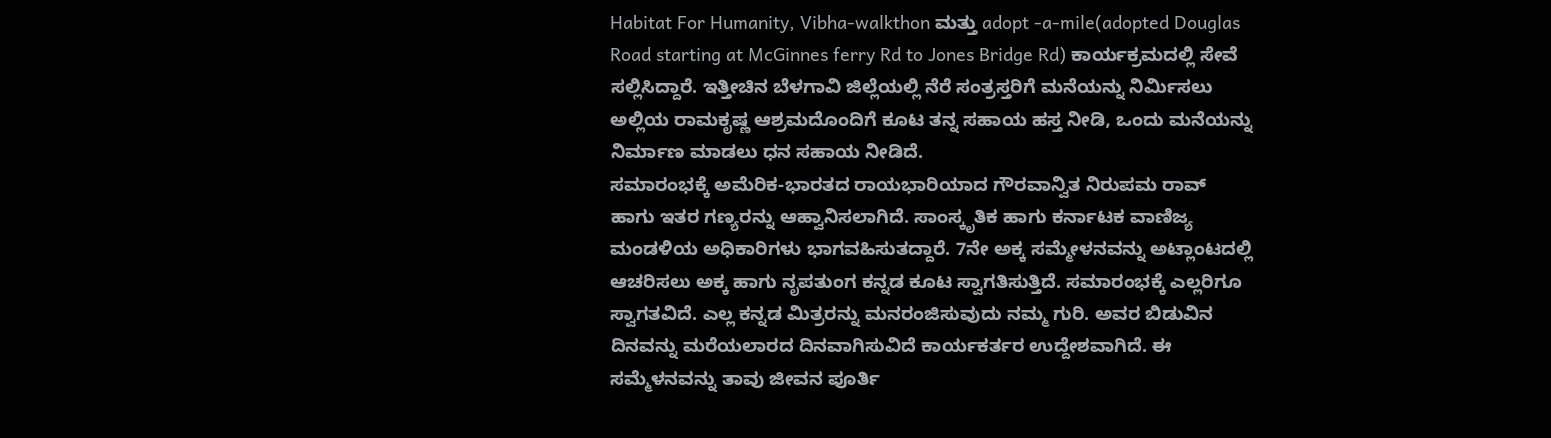Habitat For Humanity, Vibha-walkthon ಮತ್ತು adopt -a-mile(adopted Douglas Road starting at McGinnes ferry Rd to Jones Bridge Rd) ಕಾರ್ಯಕ್ರಮದಲ್ಲಿ ಸೇವೆ ಸಲ್ಲಿಸಿದ್ದಾರೆ. ಇತ್ತೀಚಿನ ಬೆಳಗಾವಿ ಜಿಲ್ಲೆಯಲ್ಲಿ ನೆರೆ ಸಂತ್ರಸ್ತರಿಗೆ ಮನೆಯನ್ನು ನಿರ್ಮಿಸಲು ಅಲ್ಲಿಯ ರಾಮಕೃಷ್ಣ ಆಶ್ರಮದೊಂದಿಗೆ ಕೂಟ ತನ್ನ ಸಹಾಯ ಹಸ್ತ ನೀಡಿ, ಒಂದು ಮನೆಯನ್ನು ನಿರ್ಮಾಣ ಮಾಡಲು ಧನ ಸಹಾಯ ನೀಡಿದೆ.
ಸಮಾರಂಭಕ್ಕೆ ಅಮೆರಿಕ-ಭಾರತದ ರಾಯಭಾರಿಯಾದ ಗೌರವಾನ್ವಿತ ನಿರುಪಮ ರಾವ್ ಹಾಗು ಇತರ ಗಣ್ಯರನ್ನು ಆಹ್ವಾನಿಸಲಾಗಿದೆ. ಸಾಂಸ್ಕೃತಿಕ ಹಾಗು ಕರ್ನಾಟಕ ವಾಣಿಜ್ಯ ಮಂಡಳಿಯ ಅಧಿಕಾರಿಗಳು ಭಾಗವಹಿಸುತದ್ದಾರೆ. 7ನೇ ಅಕ್ಕ ಸಮ್ಮೇಳನವನ್ನು ಅಟ್ಲಾಂಟದಲ್ಲಿ ಆಚರಿಸಲು ಅಕ್ಕ ಹಾಗು ನೃಪತುಂಗ ಕನ್ನಡ ಕೂಟ ಸ್ವಾಗತಿಸುತ್ತಿದೆ. ಸಮಾರಂಭಕ್ಕೆ ಎಲ್ಲರಿಗೂ ಸ್ವಾಗತವಿದೆ. ಎಲ್ಲ ಕನ್ನಡ ಮಿತ್ರರನ್ನು ಮನರಂಜಿಸುವುದು ನಮ್ಮ ಗುರಿ. ಅವರ ಬಿಡುವಿನ ದಿನವನ್ನು ಮರೆಯಲಾರದ ದಿನವಾಗಿಸುವಿದೆ ಕಾರ್ಯಕರ್ತರ ಉದ್ದೇಶವಾಗಿದೆ. ಈ ಸಮ್ಮೆಳನವನ್ನು ತಾವು ಜೀವನ ಪೂರ್ತಿ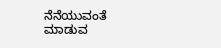ನೆನೆಯುವಂತೆ ಮಾಡುವ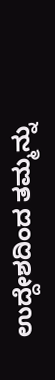ಉದ್ದೇಶದಿಂದ ತಮ್ಮನ್ನು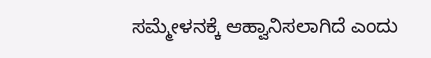ಸಮ್ಮೇಳನಕ್ಕೆ ಆಹ್ವಾನಿಸಲಾಗಿದೆ ಎಂದು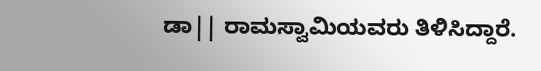ಡಾ|| ರಾಮಸ್ವಾಮಿಯವರು ತಿಳಿಸಿದ್ದಾರೆ.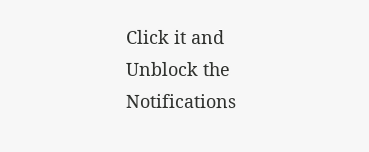Click it and Unblock the Notifications